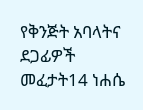የቅንጅት አባላትና ደጋፊዎች መፈታት14 ነሐሴ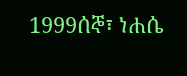1999ሰኞ፣ ነሐሴ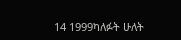14 1999ካለፉት ሁለት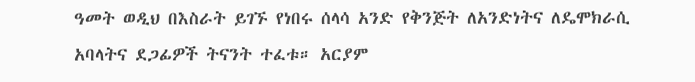ዓመት ወዲህ በእስራት ይገኙ የነበሩ ሰላሳ አንድ የቅንጅት ለአንድነትና ለዴሞክራሲ አባላትና ደጋፊዎች ትናንት ተፈቱ። አርያም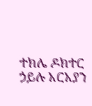ተክሌ ዶክተር ኃይሉ አርአያን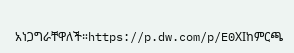አነጋግራቸዋለች።https://p.dw.com/p/E0XIከምርጫ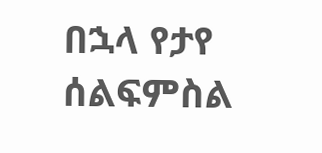በኋላ የታየ ሰልፍምስል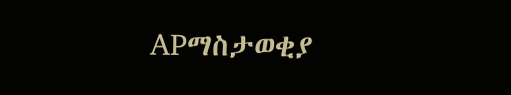APማስታወቂያ